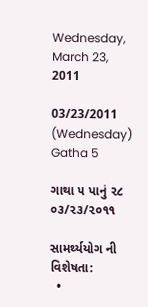Wednesday, March 23, 2011

03/23/2011 (Wednesday) Gatha 5

ગાથા ૫ પાનું ૨૮ ૦૩/૨૩/૨૦૧૧

સામર્થ્યયોગ ની વિશેષતા:
  •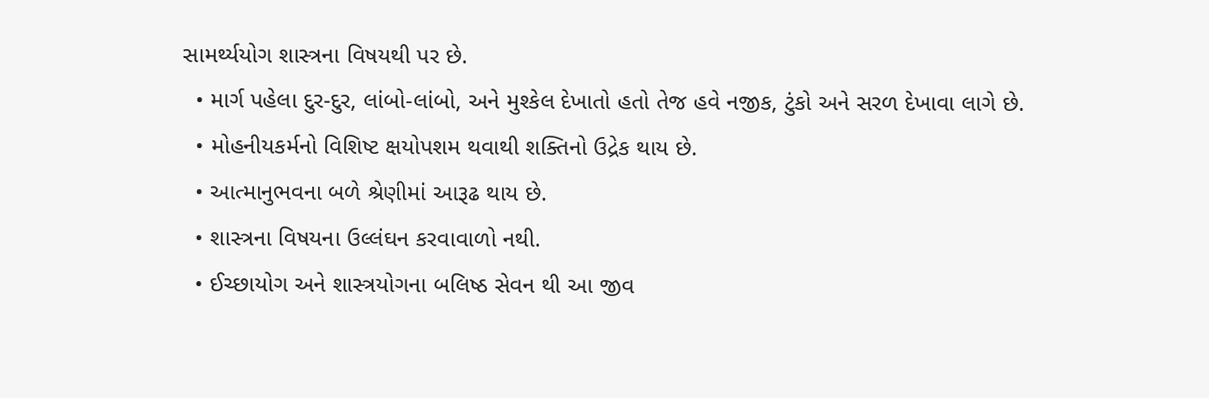સામર્થ્યયોગ શાસ્ત્રના વિષયથી પર છે.
  • માર્ગ પહેલા દુર-દુર, લાંબો-લાંબો, અને મુશ્કેલ દેખાતો હતો તેજ હવે નજીક, ટુંકો અને સરળ દેખાવા લાગે છે.
  • મોહનીયકર્મનો વિશિષ્ટ ક્ષયોપશમ થવાથી શક્તિનો ઉદ્રેક થાય છે.
  • આત્માનુભવના બળે શ્રેણીમાં આરૂઢ થાય છે.
  • શાસ્ત્રના વિષયના ઉલ્લંઘન કરવાવાળો નથી.
  • ઈચ્છાયોગ અને શાસ્ત્રયોગના બલિષ્ઠ સેવન થી આ જીવ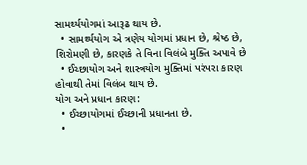સામર્થ્યયોગમાં આરૂઢ થાય છે.
  • સામર્થ્યયોગ એ ત્રણેય યોગમાં પ્રધાન છે, શ્રેષ્ઠ છે, શિરોમણી છે, કારણકે તે વિના વિલંબે મુક્તિ અપાવે છે
  • ઈચ્છાયોગ અને શાસ્ત્રયોગ મુક્તિમાં પરંપરા કારણ હોવાથી તેમાં વિલંબ થાય છે.
યોગ અને પ્રધાન કારણ:
  • ઈચ્છાયોગમાં ઈચ્છાની પ્રધાનતા છે.
  •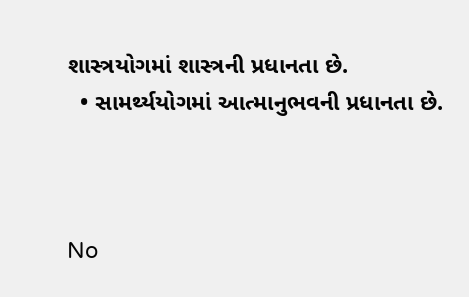શાસ્ત્રયોગમાં શાસ્ત્રની પ્રધાનતા છે.
  • સામર્થ્યયોગમાં આત્માનુભવની પ્રધાનતા છે.



No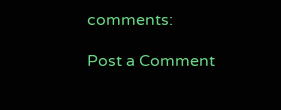comments:

Post a Comment